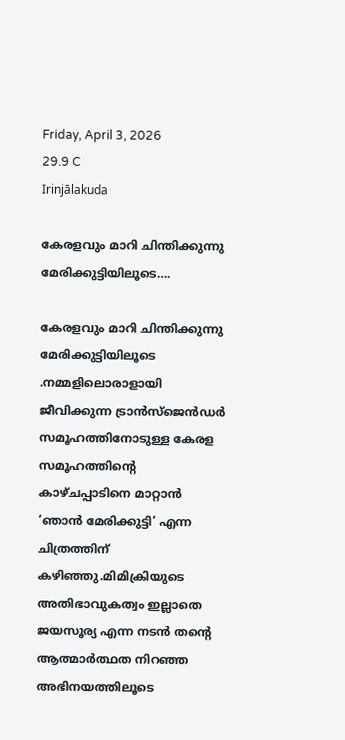Friday, April 3, 2026
29.9 C
Irinjālakuda

കേരളവും മാറി ചിന്തിക്കുന്നു മേരിക്കുട്ടിയിലൂടെ….

കേരളവും മാറി ചിന്തിക്കുന്നു മേരിക്കുട്ടിയിലൂടെ .നമ്മളിലൊരാളായി ജീവിക്കുന്ന ട്രാന്‍സ്‌ജെന്‍ഡര്‍ സമൂഹത്തിനോടുള്ള കേരള സമൂഹത്തിന്റെ കാഴ്ചപ്പാടിനെ മാറ്റാന്‍ ‘ഞാന്‍ മേരിക്കുട്ടി’ എന്ന ചിത്രത്തിന് കഴിഞ്ഞു.മിമിക്രിയുടെ അതിഭാവുകത്വം ഇല്ലാതെ ജയസൂര്യ എന്ന നടന്‍ തന്റെ ആത്മാര്‍ത്ഥത നിറഞ്ഞ അഭിനയത്തിലൂടെ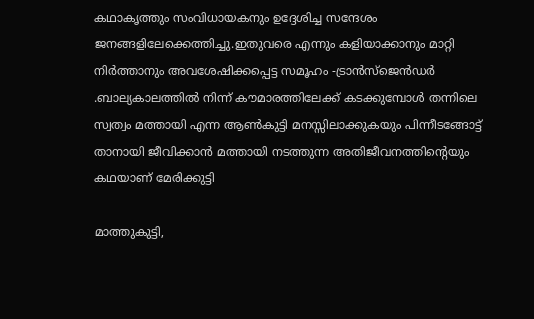കഥാകൃത്തും സംവിധായകനും ഉദ്ദേശിച്ച സന്ദേശം ജനങ്ങളിലേക്കെത്തിച്ചു.ഇതുവരെ എന്നും കളിയാക്കാനും മാറ്റി നിര്‍ത്താനും അവശേഷിക്കപ്പെട്ട സമൂഹം -ട്രാന്‍സ്‌ജെന്‍ഡര്‍ .ബാല്യകാലത്തില്‍ നിന്ന് കൗമാരത്തിലേക്ക് കടക്കുമ്പോള്‍ തന്നിലെ സ്വത്വം മത്തായി എന്ന ആണ്‍കുട്ടി മനസ്സിലാക്കുകയും പിന്നീടങ്ങോട്ട് താനായി ജീവിക്കാന്‍ മത്തായി നടത്തുന്ന അതിജീവനത്തിന്റെയും കഥയാണ് മേരിക്കുട്ടി

മാത്തുകുട്ടി,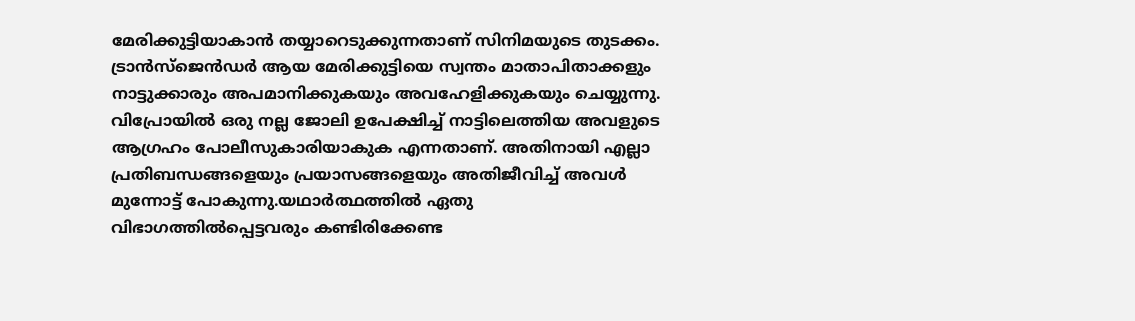മേരിക്കുട്ടിയാകാന്‍ തയ്യാറെടുക്കുന്നതാണ് സിനിമയുടെ തുടക്കം. ട്രാന്‍സ്ജെന്‍ഡര്‍ ആയ മേരിക്കുട്ടിയെ സ്വന്തം മാതാപിതാക്കളും നാട്ടുക്കാരും അപമാനിക്കുകയും അവഹേളിക്കുകയും ചെയ്യുന്നു. വിപ്രോയില്‍ ഒരു നല്ല ജോലി ഉപേക്ഷിച്ച് നാട്ടിലെത്തിയ അവളുടെ ആഗ്രഹം പോലീസുകാരിയാകുക എന്നതാണ്. അതിനായി എല്ലാ പ്രതിബന്ധങ്ങളെയും പ്രയാസങ്ങളെയും അതിജീവിച്ച് അവള്‍ മുന്നോട്ട് പോകുന്നു.യഥാര്‍ത്ഥത്തില്‍ ഏതു വിഭാഗത്തില്‍പ്പെട്ടവരും കണ്ടിരിക്കേണ്ട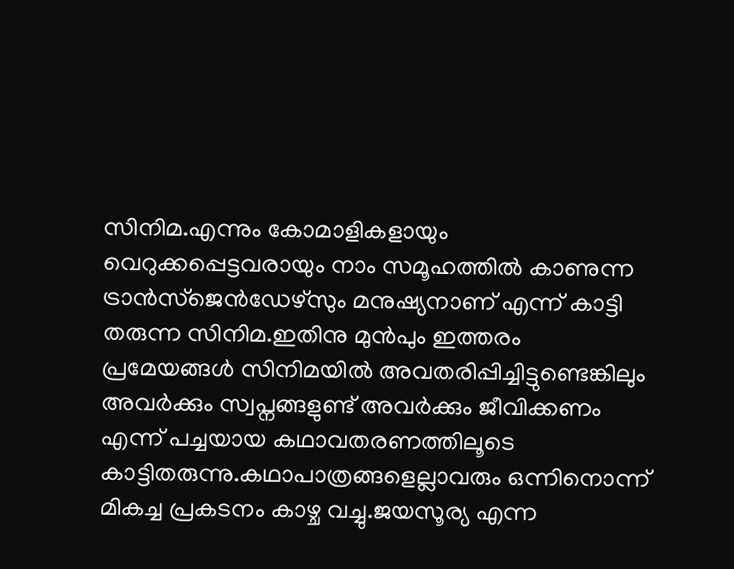സിനിമ.എന്നും കോമാളികളായും വെറുക്കപ്പെട്ടവരായും നാം സമൂഹത്തില്‍ കാണുന്ന ട്രാന്‍സ്ജെന്‍ഡേഴ്സും മനുഷ്യനാണ് എന്ന് കാട്ടി തരുന്ന സിനിമ.ഇതിനു മുന്‍പും ഇത്തരം പ്രമേയങ്ങള്‍ സിനിമയില്‍ അവതരിപ്പിച്ചിട്ടുണ്ടെങ്കിലും അവര്‍ക്കും സ്വപ്നങ്ങളുണ്ട് അവര്‍ക്കും ജീവിക്കണം എന്ന് പച്ചയായ കഥാവതരണത്തിലൂടെ കാട്ടിതരുന്നു.കഥാപാത്രങ്ങളെല്ലാവരും ഒന്നിനൊന്ന് മികച്ച പ്രകടനം കാഴ്ച വച്ചു.ജയസൂര്യ എന്ന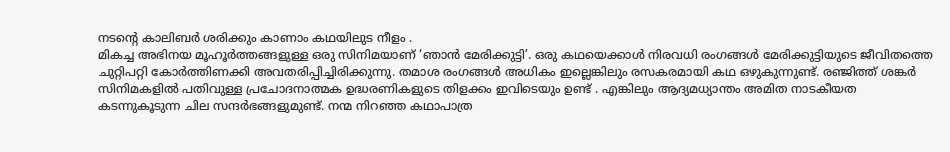നടന്റെ കാലിബര്‍ ശരിക്കും കാണാം കഥയിലുട നീളം .
മികച്ച അഭിനയ മൂഹൂര്‍ത്തങ്ങളുള്ള ഒരു സിനിമയാണ് ‘ഞാന്‍ മേരിക്കുട്ടി’. ഒരു കഥയെക്കാള്‍ നിരവധി രംഗങ്ങള്‍ മേരിക്കുട്ടിയുടെ ജീവിതത്തെ ചുറ്റിപറ്റി കോര്‍ത്തിണക്കി അവതരിപ്പിച്ചിരിക്കുന്നു. തമാശ രംഗങ്ങള്‍ അധികം ഇല്ലെങ്കിലും രസകരമായി കഥ ഒഴുകുന്നുണ്ട്. രഞ്ജിത്ത് ശങ്കര്‍ സിനിമകളില്‍ പതിവുള്ള പ്രചോദനാത്മക ഉദ്ധരണികളുടെ തിളക്കം ഇവിടെയും ഉണ്ട് . എങ്കിലും ആദ്യമധ്യാന്തം അമിത നാടകീയത കടന്നുകൂടുന്ന ചില സന്ദര്‍ഭങ്ങളുമുണ്ട്. നന്മ നിറഞ്ഞ കഥാപാത്ര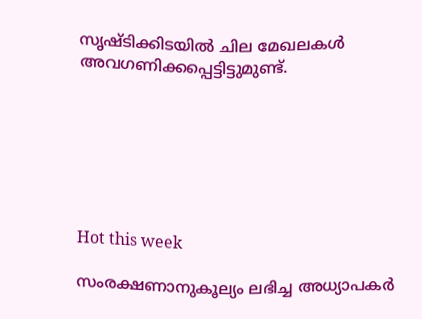സൃഷ്ടിക്കിടയില്‍ ചില മേഖലകള്‍ അവഗണിക്കപ്പെട്ടിട്ടുമുണ്ട്.







Hot this week

സംരക്ഷണാനുകൂല്യം ലഭിച്ച അധ്യാപകർ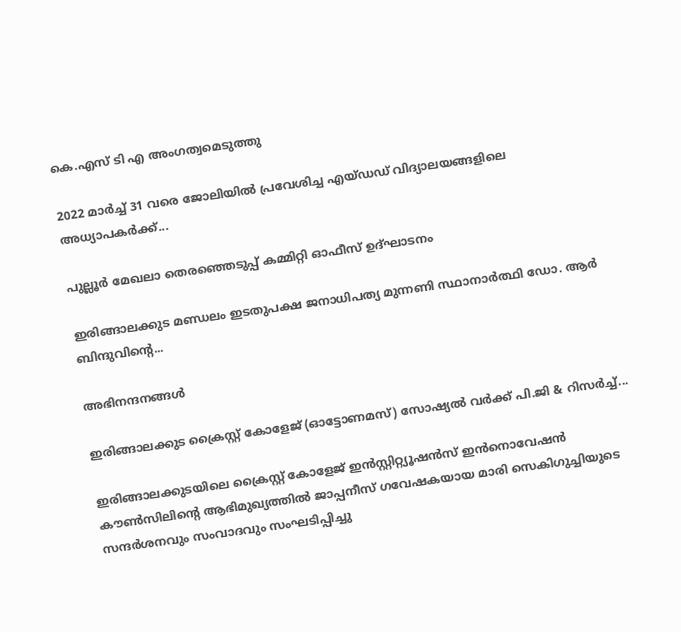കെ.എസ് ടി എ അംഗത്വമെടുത്തു

2022 മാർച്ച് 31 വരെ ജോലിയിൽ പ്രവേശിച്ച എയ്ഡഡ് വിദ്യാലയങ്ങളിലെ അധ്യാപകർക്ക്...

പുല്ലൂർ മേഖലാ തെരഞ്ഞെടുപ്പ് കമ്മിറ്റി ഓഫീസ് ഉദ്ഘാടനം

ഇരിങ്ങാലക്കുട മണ്ഡലം ഇടതുപക്ഷ ജനാധിപത്യ മുന്നണി സ്ഥാനാർത്ഥി ഡോ. ആർ ബിന്ദുവിന്റെ...

അഭിനന്ദനങ്ങൾ

ഇരിങ്ങാലക്കുട ക്രൈസ്റ്റ് കോളേജ് (ഓട്ടോണമസ്) സോഷ്യൽ വർക്ക് പി.ജി & റിസർച്ച്...

ഇരിങ്ങാലക്കുടയിലെ ക്രൈസ്റ്റ് കോളേജ് ഇൻസ്റ്റിറ്റ്യൂഷൻസ് ഇൻനൊവേഷൻ കൗൺസിലിന്റെ ആഭിമുഖ്യത്തിൽ ജാപ്പനീസ് ഗവേഷകയായ മാരി സെകിഗുച്ചിയുടെ സന്ദർശനവും സംവാദവും സംഘടിപ്പിച്ചു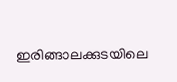ഇരിങ്ങാലക്കുടയിലെ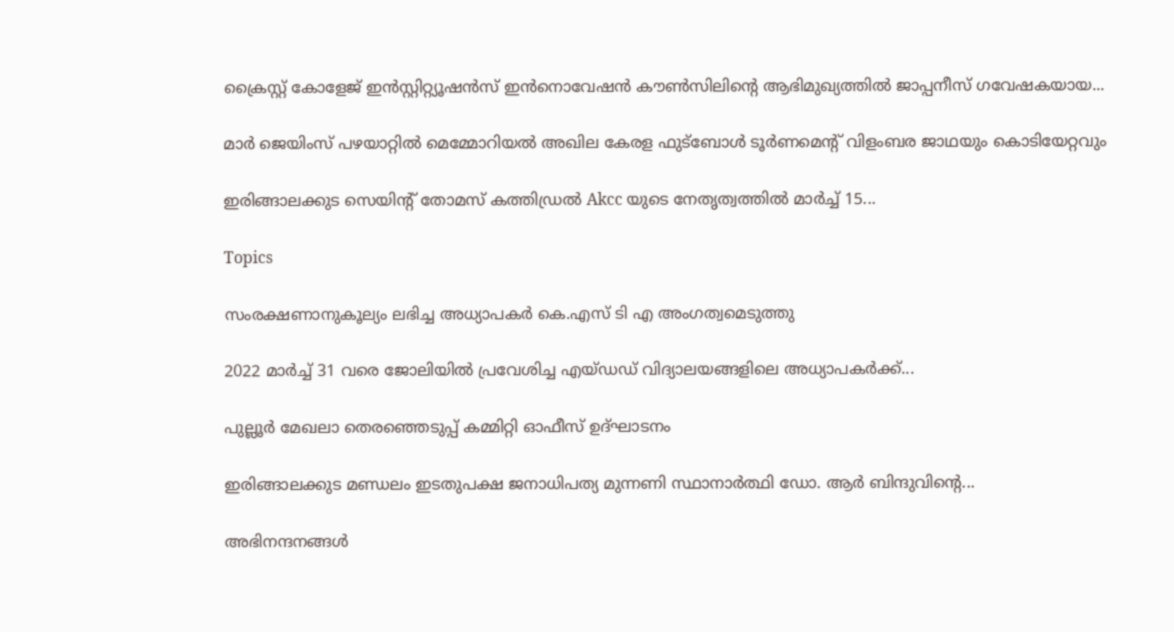ക്രൈസ്റ്റ് കോളേജ് ഇൻസ്റ്റിറ്റ്യൂഷൻസ് ഇൻനൊവേഷൻ കൗൺസിലിന്റെ ആഭിമുഖ്യത്തിൽ ജാപ്പനീസ് ഗവേഷകയായ...

മാർ ജെയിംസ് പഴയാറ്റിൽ മെമ്മോറിയൽ അഖില കേരള ഫുട്ബോൾ ടൂർണമെന്റ് വിളംബര ജാഥയും കൊടിയേറ്റവും

ഇരിങ്ങാലക്കുട സെയിന്റ് തോമസ് കത്തിഡ്രൽ Akcc യുടെ നേതൃത്വത്തിൽ മാർച്ച് 15...

Topics

സംരക്ഷണാനുകൂല്യം ലഭിച്ച അധ്യാപകർ കെ.എസ് ടി എ അംഗത്വമെടുത്തു

2022 മാർച്ച് 31 വരെ ജോലിയിൽ പ്രവേശിച്ച എയ്ഡഡ് വിദ്യാലയങ്ങളിലെ അധ്യാപകർക്ക്...

പുല്ലൂർ മേഖലാ തെരഞ്ഞെടുപ്പ് കമ്മിറ്റി ഓഫീസ് ഉദ്ഘാടനം

ഇരിങ്ങാലക്കുട മണ്ഡലം ഇടതുപക്ഷ ജനാധിപത്യ മുന്നണി സ്ഥാനാർത്ഥി ഡോ. ആർ ബിന്ദുവിന്റെ...

അഭിനന്ദനങ്ങൾ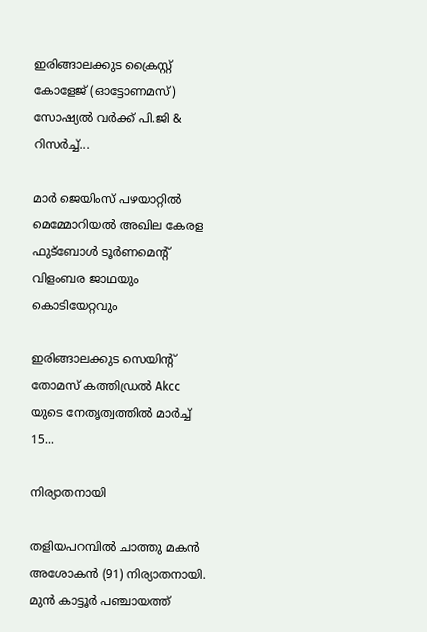ഇരിങ്ങാലക്കുട ക്രൈസ്റ്റ് കോളേജ് (ഓട്ടോണമസ്) സോഷ്യൽ വർക്ക് പി.ജി & റിസർച്ച്...

മാർ ജെയിംസ് പഴയാറ്റിൽ മെമ്മോറിയൽ അഖില കേരള ഫുട്ബോൾ ടൂർണമെന്റ് വിളംബര ജാഥയും കൊടിയേറ്റവും

ഇരിങ്ങാലക്കുട സെയിന്റ് തോമസ് കത്തിഡ്രൽ Akcc യുടെ നേതൃത്വത്തിൽ മാർച്ച് 15...

നിര്യാതനായി

തളിയപറമ്പിൽ ചാത്തു മകൻ അശോകൻ (91) നിര്യാതനായി. മുൻ കാട്ടൂർ പഞ്ചായത്ത്‌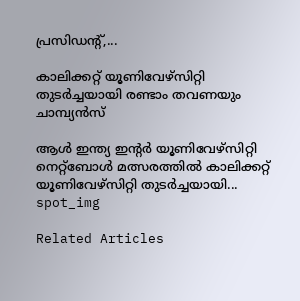പ്രസിഡന്റ്‌,...

കാലിക്കറ്റ്‌ യൂണിവേഴ്സിറ്റി തുടർച്ചയായി രണ്ടാം തവണയും ചാമ്പ്യൻസ്

ആൾ ഇന്ത്യ ഇന്റർ യൂണിവേഴ്സിറ്റി നെറ്റ്ബോൾ മത്സരത്തിൽ കാലിക്കറ്റ്‌ യൂണിവേഴ്സിറ്റി തുടർച്ചയായി...
spot_img

Related Articles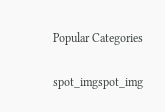Popular Categories

spot_imgspot_img